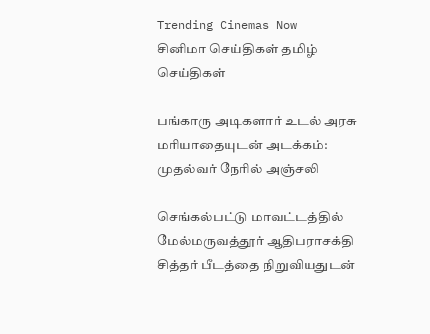Trending Cinemas Now
சினிமா செய்திகள் தமிழ் செய்திகள்

பங்காரு அடிகளார் உடல் அரசு மரியாதையுடன் அடக்கம்: முதல்வர் நேரில் அஞ்சலி

செங்கல்பட்டு மாவட்டத்தில்  மேல்மருவத்தூர் ஆதிபராசக்தி சித்தர் பீடத்தை நிறுவியதுடன்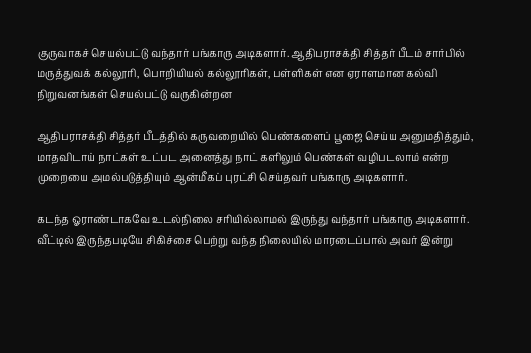குருவாகச் செயல்பட்டு வந்தார் பங்காரு அடிகளார். ஆதிபராசக்தி சித்தர் பீடம் சார்பில் மருத்துவக் கல்லூரி, பொறியியல் கல்லூரிகள், பள்ளிகள் என ஏராளமான கல்வி நிறுவனங்கள் செயல்பட்டு வருகின்றன

ஆதிபராசக்தி சித்தர் பீடத்தில் கருவறையில் பெண்களைப் பூஜை செய்ய அனுமதித்தும், மாதவிடாய் நாட்கள் உட்பட அனைத்து நாட் களிலும் பெண்கள் வழிபடலாம் என்ற முறையை அமல்படுத்தியும் ஆன்மீகப் புரட்சி செய்தவர் பங்காரு அடிகளார்.

கடந்த ஓராண்டாகவே உடல்நிலை சரியில்லாமல் இருந்து வந்தார் பங்காரு அடிகளார்.    வீட்டில் இருந்தபடியே சிகிச்சை பெற்று வந்த நிலையில் மாரடைப்பால் அவர் இன்று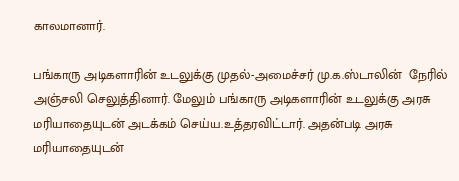காலமானார்.

பங்காரு அடிகளாரின் உடலுக்கு முதல்-அமைச்சர் மு.க.ஸ்டாலின்  நேரில் அஞ்சலி செலுத்தினார். மேலும் பங்காரு அடிகளாரின் உடலுக்கு அரசு மரியாதையுடன் அடக்கம் செய்ய.உத்தரவிட்டார். அதன்படி அரசு மரியாதையுடன்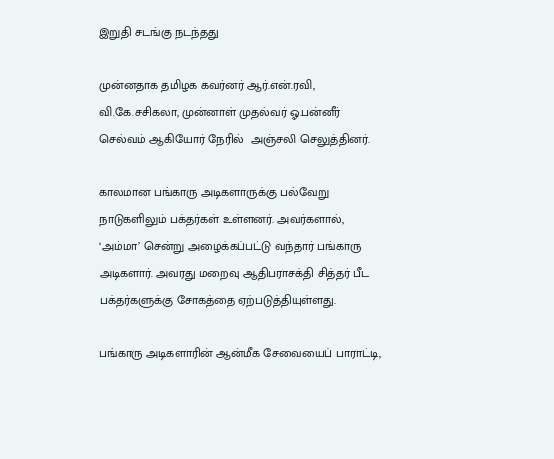இறுதி சடங்கு நடந்தது

முன்னதாக தமிழக கவர்னர் ஆர்.என்.ரவி, வி.கே.சசிகலா, முன்னாள் முதல்வர் ஓ.பன்னீர் செல்வம் ஆகியோர் நேரில்  அஞ்சலி செலுத்தினர்.

காலமான பங்காரு அடிகளாருக்கு பல்வேறு நாடுகளிலும் பக்தர்கள் உள்ளனர். அவர்களால், ‘அம்மா’ சென்று அழைக்கப்பட்டு வந்தார் பங்காரு அடிகளார். அவரது மறைவு ஆதிபராசக்தி சித்தர் பீட பக்தர்களுக்கு சோகத்தை ஏற்படுத்தியுள்ளது.

பங்காரு அடிகளாரின் ஆன்மீக சேவையைப் பாராட்டி,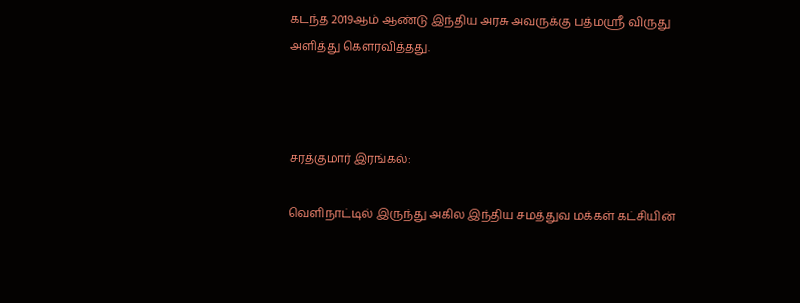கடந்த 2019ஆம் ஆண்டு இந்திய அரசு அவருக்கு பத்மஸ்ரீ விருது அளித்து கௌரவித்தது.



சரத்குமார் இரங்கல்:

வெளிநாட்டில் இருந்து அகில இந்திய சமத்துவ மக்கள் கட்சியின்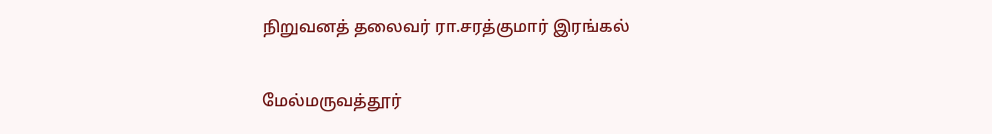நிறுவனத் தலைவர் ரா.சரத்குமார் இரங்கல்

மேல்மருவத்தூர்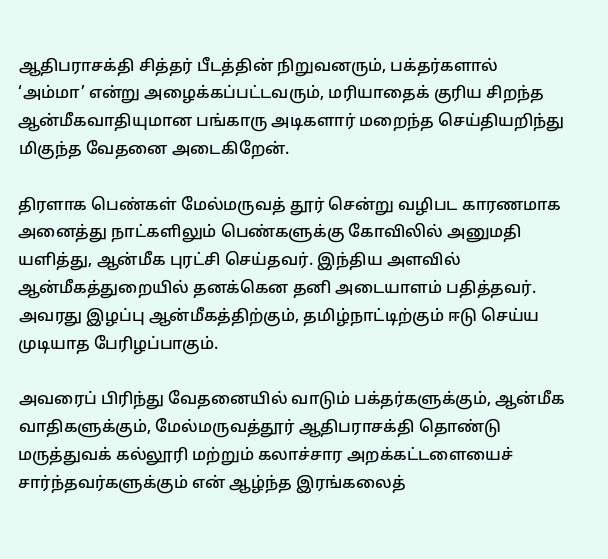ஆதிபராசக்தி சித்தர் பீடத்தின் நிறுவனரும், பக்தர்களால் ‘அம்மா’ என்று அழைக்கப்பட்டவரும், மரியாதைக் குரிய சிறந்த ஆன்மீகவாதியுமான பங்காரு அடிகளார் மறைந்த செய்தியறிந்து மிகுந்த வேதனை அடைகிறேன்.

திரளாக பெண்கள் மேல்மருவத் தூர் சென்று வழிபட காரணமாக அனைத்து நாட்களிலும் பெண்களுக்கு கோவிலில் அனுமதி யளித்து, ஆன்மீக புரட்சி செய்தவர். இந்திய அளவில் ஆன்மீகத்துறையில் தனக்கென தனி அடையாளம் பதித்தவர். அவரது இழப்பு ஆன்மீகத்திற்கும், தமிழ்நாட்டிற்கும் ஈடு செய்ய முடியாத பேரிழப்பாகும்.

அவரைப் பிரிந்து வேதனையில் வாடும் பக்தர்களுக்கும், ஆன்மீக வாதிகளுக்கும், மேல்மருவத்தூர் ஆதிபராசக்தி தொண்டு மருத்துவக் கல்லூரி மற்றும் கலாச்சார அறக்கட்டளையைச் சார்ந்தவர்களுக்கும் என் ஆழ்ந்த இரங்கலைத்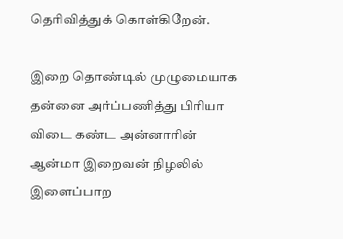தெரிவித்துக் கொள்கிறேன்.

இறை தொண்டில் முழுமையாக தன்னை அர்ப்பணித்து பிரியா விடை கண்ட அன்னாரின் ஆன்மா இறைவன் நிழலில் இளைப்பாற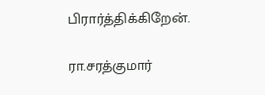பிரார்த்திக்கிறேன்.

ரா.சரத்குமார்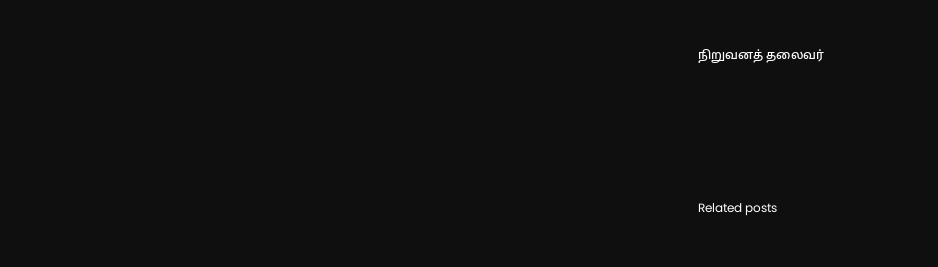நிறுவனத் தலைவர்





Related posts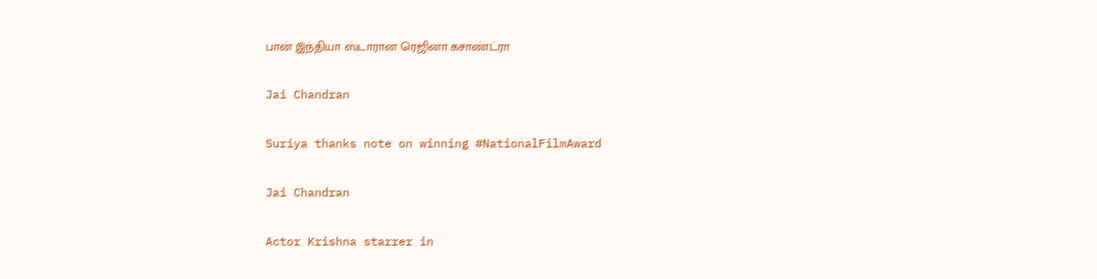பான் இந்தியா ஸ்டாரான ரெஜினா கசாண்ட்ரா

Jai Chandran

Suriya thanks note on winning #NationalFilmAward

Jai Chandran

Actor Krishna starrer in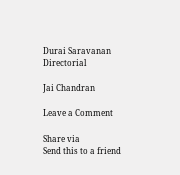Durai Saravanan Directorial

Jai Chandran

Leave a Comment

Share via
Send this to a friend